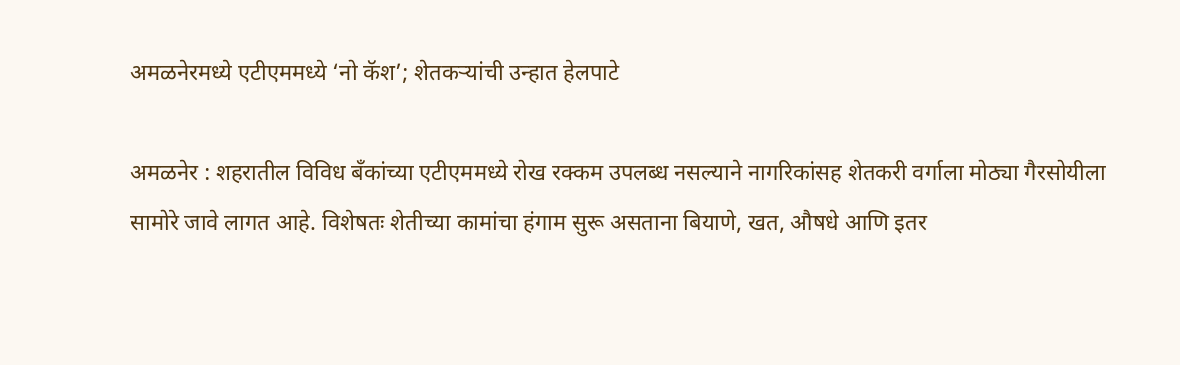अमळनेरमध्ये एटीएममध्ये ‘नो कॅश’; शेतकऱ्यांची उन्हात हेलपाटे

अमळनेर : शहरातील विविध बँकांच्या एटीएममध्ये रोख रक्कम उपलब्ध नसल्याने नागरिकांसह शेतकरी वर्गाला मोठ्या गैरसोयीला सामोरे जावे लागत आहे. विशेषतः शेतीच्या कामांचा हंगाम सुरू असताना बियाणे, खत, औषधे आणि इतर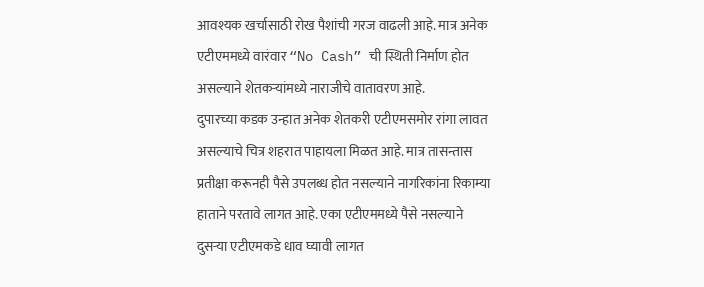आवश्यक खर्चासाठी रोख पैशांची गरज वाढली आहे. मात्र अनेक एटीएममध्ये वारंवार “No Cash” ची स्थिती निर्माण होत असल्याने शेतकऱ्यांमध्ये नाराजीचे वातावरण आहे.
दुपारच्या कडक उन्हात अनेक शेतकरी एटीएमसमोर रांगा लावत असल्याचे चित्र शहरात पाहायला मिळत आहे. मात्र तासन्तास प्रतीक्षा करूनही पैसे उपलब्ध होत नसल्याने नागरिकांना रिकाम्या हाताने परतावे लागत आहे. एका एटीएममध्ये पैसे नसल्याने दुसऱ्या एटीएमकडे धाव घ्यावी लागत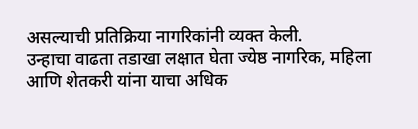असल्याची प्रतिक्रिया नागरिकांनी व्यक्त केली.
उन्हाचा वाढता तडाखा लक्षात घेता ज्येष्ठ नागरिक, महिला आणि शेतकरी यांना याचा अधिक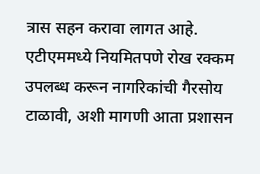त्रास सहन करावा लागत आहे. एटीएममध्ये नियमितपणे रोख रक्कम उपलब्ध करून नागरिकांची गैरसोय टाळावी, अशी मागणी आता प्रशासन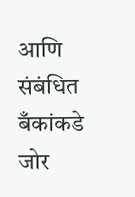आणि संबंधित बँकांकडे जोर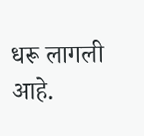धरू लागली आहे.